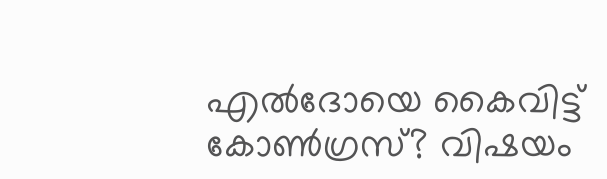എൽദോയെ കൈവിട്ട് കോണ്‍ഗ്രസ്? വിഷയം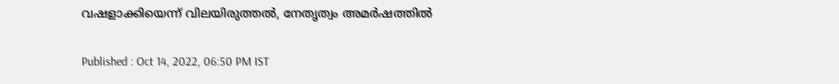വഷളാക്കിയെന്ന് വിലയിരുത്തൽ, നേതൃത്വം അമര്‍ഷത്തിൽ

Published : Oct 14, 2022, 06:50 PM IST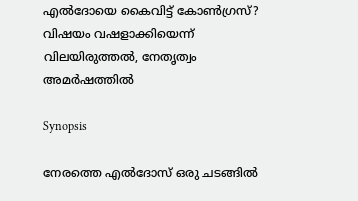എൽദോയെ കൈവിട്ട് കോണ്‍ഗ്രസ്? വിഷയം വഷളാക്കിയെന്ന് വിലയിരുത്തൽ, നേതൃത്വം അമര്‍ഷത്തിൽ

Synopsis

നേരത്തെ എൽദോസ് ഒരു ചടങ്ങിൽ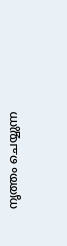നൃത്തം ചെയ്യുന്ന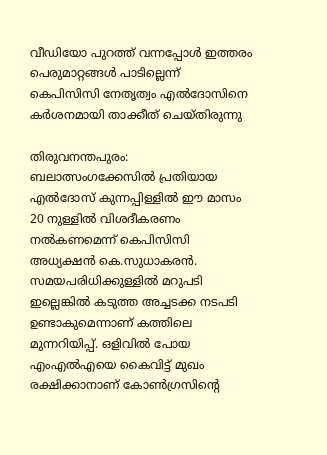വീഡിയോ പുറത്ത് വന്നപ്പോൾ ഇത്തരം പെരുമാറ്റങ്ങൾ പാടില്ലെന്ന് കെപിസിസി നേതൃത്വം എൽദോസിനെ കർശനമായി താക്കീത് ചെയ്തിരുന്നു

തിരുവനന്തപുരം: ബലാത്സംഗക്കേസിൽ പ്രതിയായ എൽദോസ് കുന്നപ്പിള്ളിൽ ഈ മാസം 20 നുള്ളിൽ വിശദീകരണം നൽകണമെന്ന് കെപിസിസി അധ്യക്ഷൻ കെ.സുധാകരൻ. സമയപരിധിക്കുള്ളിൽ മറുപടി ഇല്ലെങ്കിൽ കടുത്ത അച്ചടക്ക നടപടി ഉണ്ടാകുമെന്നാണ് കത്തിലെ മുന്നറിയിപ്പ്. ഒളിവിൽ പോയ എംഎൽഎയെ കൈവിട്ട് മുഖം രക്ഷിക്കാനാണ് കോൺഗ്രസിൻ്റെ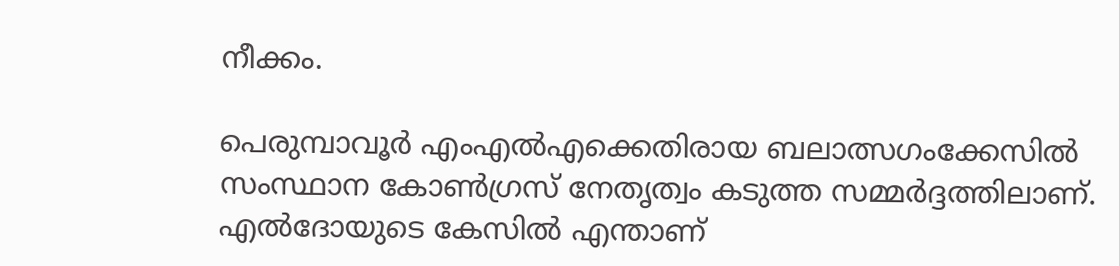നീക്കം.

പെരുമ്പാവൂർ എംഎൽഎക്കെതിരായ ബലാത്സഗംക്കേസിൽ സംസ്ഥാന കോൺഗ്രസ് നേതൃത്വം കടുത്ത സമ്മർദ്ദത്തിലാണ്. എൽദോയുടെ കേസിൽ എന്താണ്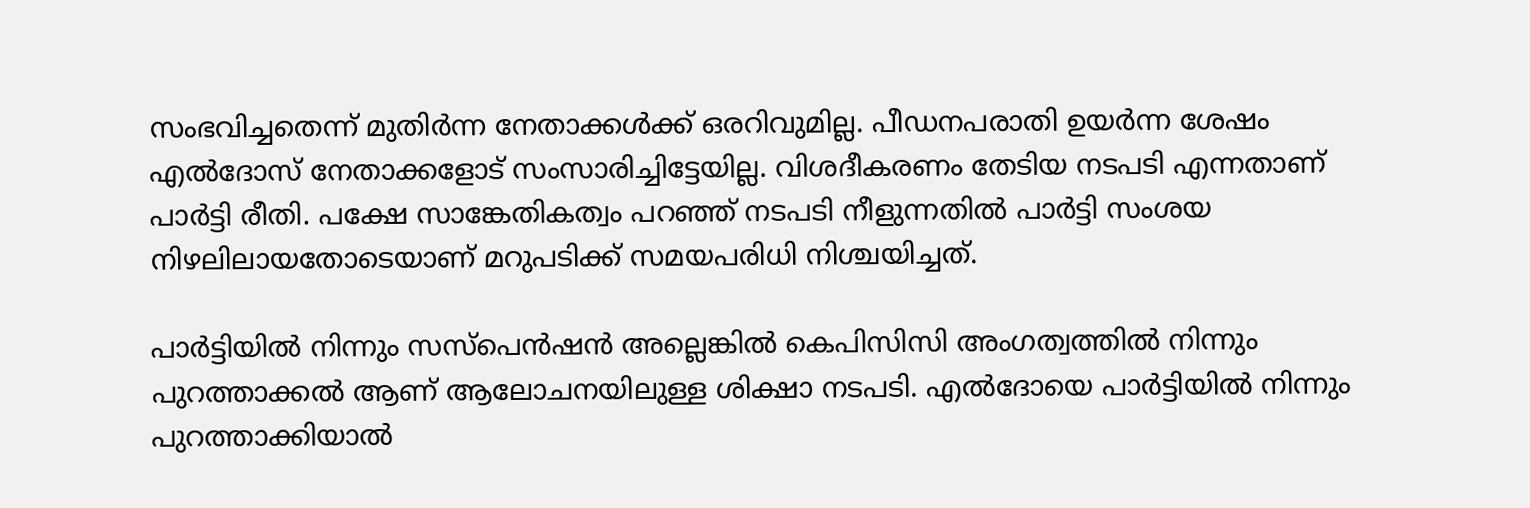സംഭവിച്ചതെന്ന് മുതിർന്ന നേതാക്കൾക്ക് ഒരറിവുമില്ല. പീഡനപരാതി ഉയർന്ന ശേഷം എൽദോസ് നേതാക്കളോട് സംസാരിച്ചിട്ടേയില്ല. വിശദീകരണം തേടിയ നടപടി എന്നതാണ് പാർട്ടി രീതി. പക്ഷേ സാങ്കേതികത്വം പറഞ്ഞ് നടപടി നീളുന്നതിൽ പാർട്ടി സംശയ നിഴലിലായതോടെയാണ് മറുപടിക്ക് സമയപരിധി നിശ്ചയിച്ചത്.

പാർട്ടിയിൽ നിന്നും സസ്പെൻഷൻ അല്ലെങ്കിൽ കെപിസിസി അംഗത്വത്തിൽ നിന്നും പുറത്താക്കൽ ആണ് ആലോചനയിലുള്ള ശിക്ഷാ നടപടി. എൽദോയെ പാർട്ടിയിൽ നിന്നും പുറത്താക്കിയാൽ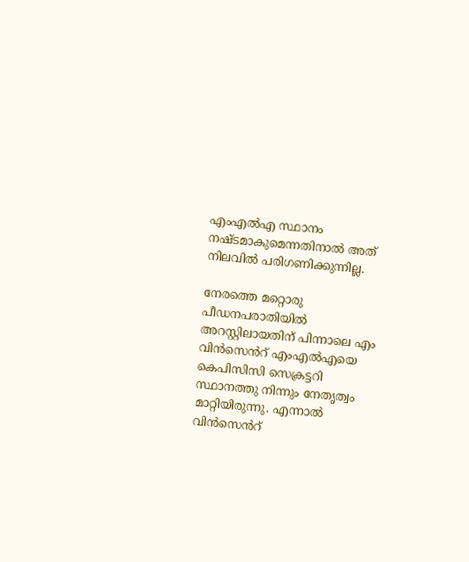എംഎൽഎ സ്ഥാനം നഷ്ടമാകുമെന്നതിനാൽ അത് നിലവിൽ പരിഗണിക്കുന്നില്ല.

നേരത്തെ മറ്റൊരു പീഡനപരാതിയിൽ അറസ്റ്റിലായതിന് പിന്നാലെ എം വിൻസെൻറ് എംഎൽഎയെ കെപിസിസി സെക്രട്ടറി സ്ഥാനത്തു നിന്നും നേതൃത്വം മാറ്റിയിരുന്നു. എന്നാൽ വിൻസെൻറ്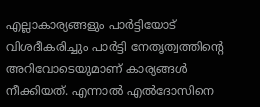എല്ലാകാര്യങ്ങളും പാർട്ടിയോട് വിശദീകരിച്ചും പാര്‍ട്ടി നേതൃത്വത്തിൻ്റെ അറിവോടെയുമാണ് കാര്യങ്ങൾ നീക്കിയത്. എന്നാൽ എൽദോസിനെ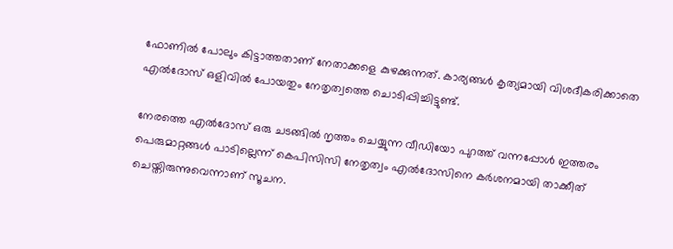ഫോണിൽ പോലും കിട്ടാത്തതാണ് നേതാക്കളെ കുഴക്കുന്നത്. കാര്യങ്ങൾ കൃത്യമായി വിശദീകരിക്കാതെ എൽദോസ് ഒളിവിൽ പോയതും നേതൃത്വത്തെ ചൊടിപ്പിച്ചിട്ടുണ്ട്.

നേരത്തെ എൽദോസ് ഒരു ചടങ്ങിൽ നൃത്തം ചെയ്യുന്ന വീഡിയോ പുറത്ത് വന്നപ്പോൾ ഇത്തരം പെരുമാറ്റങ്ങൾ പാടില്ലെന്ന് കെപിസിസി നേതൃത്വം എൽദോസിനെ കർശനമായി താക്കീത് ചെയ്തിരുന്നുവെന്നാണ് സൂചന.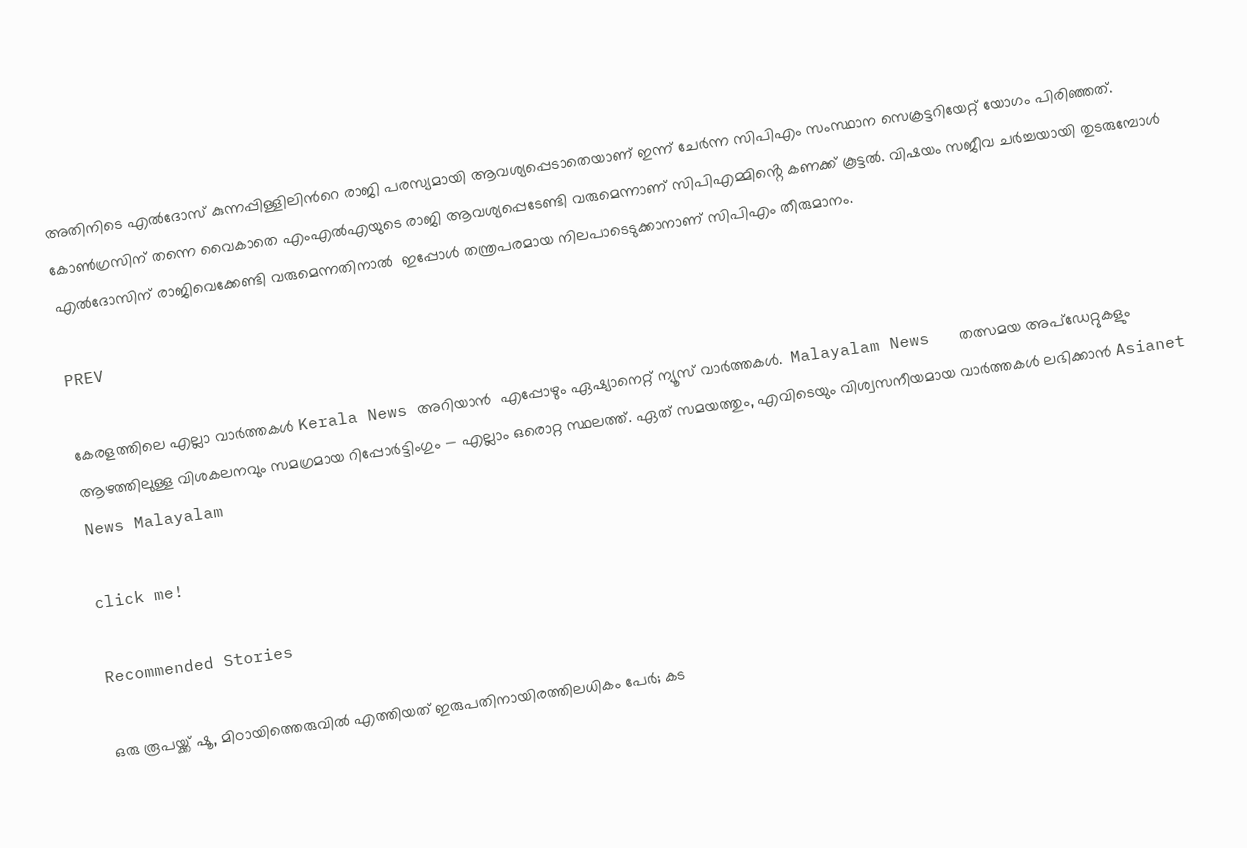അതിനിടെ എൽദോസ് കുന്നപ്പിള്ളിലിൻറെ രാജി പരസ്യമായി ആവശ്യപ്പെടാതെയാണ് ഇന്ന് ചേര്‍ന്ന സിപിഎം സംസ്ഥാന സെക്രട്ടറിയേറ്റ് യോഗം പിരിഞ്ഞത്. കോൺഗ്രസിന് തന്നെ വൈകാതെ എംഎൽഎയുടെ രാജി ആവശ്യപ്പെടേണ്ടി വരുമെന്നാണ് സിപിഎമ്മിൻ്റെ കണക്ക് കൂട്ടൽ. വിഷയം സജീവ ചർച്ചയായി തുടരുമ്പോൾ എൽദോസിന് രാജിവെക്കേണ്ടി വരുമെന്നതിനാൽ  ഇപ്പോൾ തന്ത്രപരമായ നിലപാടെടുക്കാനാണ് സിപിഎം തീരുമാനം.

PREV

കേരളത്തിലെ എല്ലാ വാർത്തകൾ Kerala News അറിയാൻ  എപ്പോഴും ഏഷ്യാനെറ്റ് ന്യൂസ് വാർത്തകൾ.  Malayalam News   തത്സമയ അപ്‌ഡേറ്റുകളും ആഴത്തിലുള്ള വിശകലനവും സമഗ്രമായ റിപ്പോർട്ടിംഗും — എല്ലാം ഒരൊറ്റ സ്ഥലത്ത്. ഏത് സമയത്തും, എവിടെയും വിശ്വസനീയമായ വാർത്തകൾ ലഭിക്കാൻ Asianet News Malayalam

click me!

Recommended Stories

ഒരു രൂപയ്ക്ക് ഷൂ, മിഠായിത്തെരുവിൽ എത്തിയത് ഇരുപതിനായിരത്തിലധികം പേർ; കട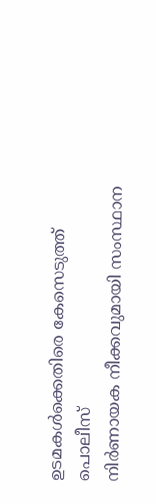ഉടമകൾക്കെതിരെ കേസെടുത്ത് പൊലീസ്
നിർണായക നീക്കവുമായി സംസ്ഥാന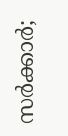സർക്കാർ;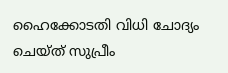ഹൈക്കോടതി വിധി ചോദ്യം ചെയ്ത് സുപ്രീം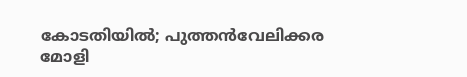കോടതിയിൽ; പുത്തൻവേലിക്കര മോളി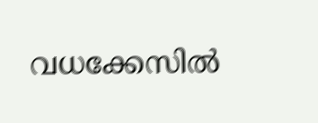വധക്കേസിൽ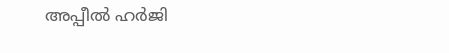അപ്പീൽ ഹർജി